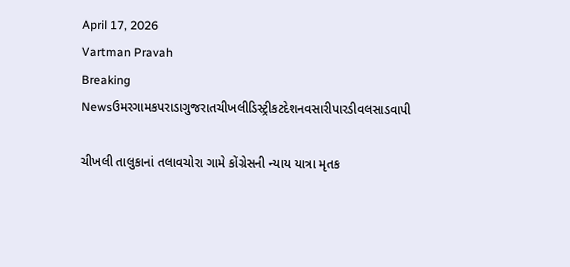April 17, 2026
Vartman Pravah
Breaking Newsઉમરગામકપરાડાગુજરાતચીખલીડિસ્ટ્રીકટદેશનવસારીપારડીવલસાડવાપી

ચીખલી તાલુકાનાં તલાવચોરા ગામે કોંગ્રેસની ન્‍યાય યાત્રા મૃતક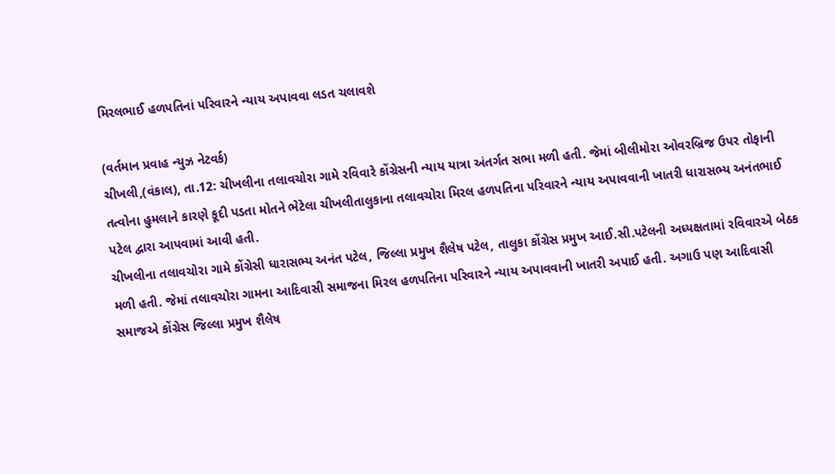મિરલભાઈ હળપતિનાં પરિવારને ન્‍યાય અપાવવા લડત ચલાવશે

(વર્તમાન પ્રવાહ ન્‍યુઝ નેટવર્ક)
ચીખલી,(વંકાલ), તા.12: ચીખલીના તલાવચોરા ગામે રવિવારે કોંગ્રેસની ન્‍યાય યાત્રા અંતર્ગત સભા મળી હતી. જેમાં બીલીમોરા ઓવરબ્રિજ ઉપર તોફાની તત્‍વોના હુમલાને કારણે કૂદી પડતા મોતને ભેટેલા ચીખલીતાલુકાના તલાવચોરા મિરલ હળપતિના પરિવારને ન્‍યાય અપાવવાની ખાતરી ધારાસભ્‍ય અનંતભાઈ પટેલ દ્વારા આપવામાં આવી હતી.
ચીખલીના તલાવચોરા ગામે કોંગ્રેસી ધારાસભ્‍ય અનંત પટેલ, જિલ્લા પ્રમુખ શૈલેષ પટેલ, તાલુકા કોંગ્રેસ પ્રમુખ આઈ.સી.પટેલની અધ્‍યક્ષતામાં રવિવારએ બેઠક મળી હતી. જેમાં તલાવચોરા ગામના આદિવાસી સમાજના મિરલ હળપતિના પરિવારને ન્‍યાય અપાવવાની ખાતરી અપાઈ હતી. અગાઉ પણ આદિવાસી સમાજએ કોંગ્રેસ જિલ્લા પ્રમુખ શૈલેષ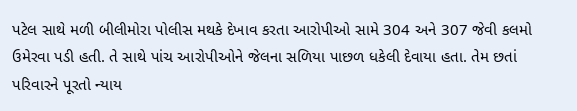પટેલ સાથે મળી બીલીમોરા પોલીસ મથકે દેખાવ કરતા આરોપીઓ સામે 304 અને 307 જેવી કલમો ઉમેરવા પડી હતી. તે સાથે પાંચ આરોપીઓને જેલના સળિયા પાછળ ધકેલી દેવાયા હતા. તેમ છતાં પરિવારને પૂરતો ન્‍યાય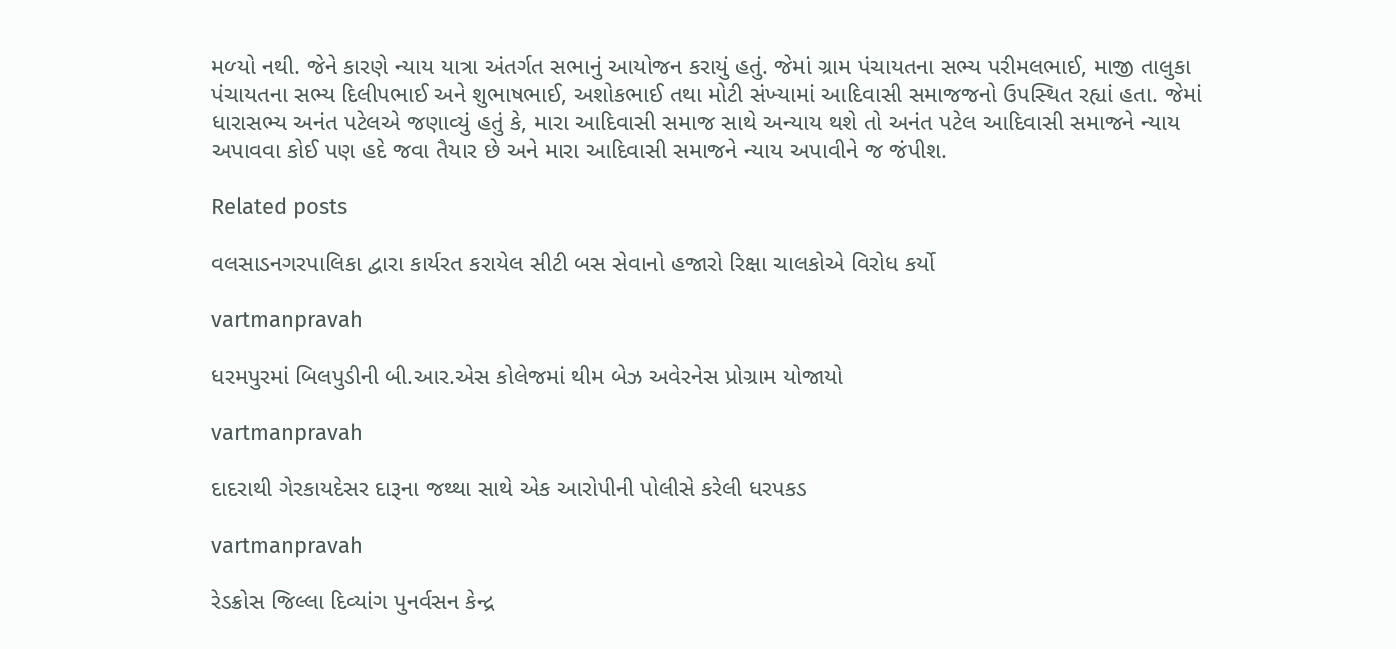મળ્‍યો નથી. જેને કારણે ન્‍યાય યાત્રા અંતર્ગત સભાનું આયોજન કરાયું હતું. જેમાં ગ્રામ પંચાયતના સભ્‍ય પરીમલભાઈ, માજી તાલુકા પંચાયતના સભ્‍ય દિલીપભાઈ અને શુભાષભાઈ, અશોકભાઈ તથા મોટી સંખ્‍યામાં આદિવાસી સમાજજનો ઉપસ્‍થિત રહ્યાં હતા. જેમાં ધારાસભ્‍ય અનંત પટેલએ જણાવ્‍યું હતું કે, મારા આદિવાસી સમાજ સાથે અન્‍યાય થશે તો અનંત પટેલ આદિવાસી સમાજને ન્‍યાય અપાવવા કોઈ પણ હદે જવા તૈયાર છે અને મારા આદિવાસી સમાજને ન્‍યાય અપાવીને જ જંપીશ.

Related posts

વલસાડનગરપાલિકા દ્વારા કાર્યરત કરાયેલ સીટી બસ સેવાનો હજારો રિક્ષા ચાલકોએ વિરોધ કર્યો

vartmanpravah

ધરમપુરમાં બિલપુડીની બી.આર.એસ કોલેજમાં થીમ બેઝ અવેરનેસ પ્રોગ્રામ યોજાયો

vartmanpravah

દાદરાથી ગેરકાયદેસર દારૂના જથ્‍થા સાથે એક આરોપીની પોલીસે કરેલી ધરપકડ

vartmanpravah

રેડક્રોસ જિલ્લા દિવ્‍યાંગ પુનર્વસન કેન્‍દ્ર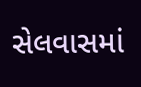સેલવાસમાં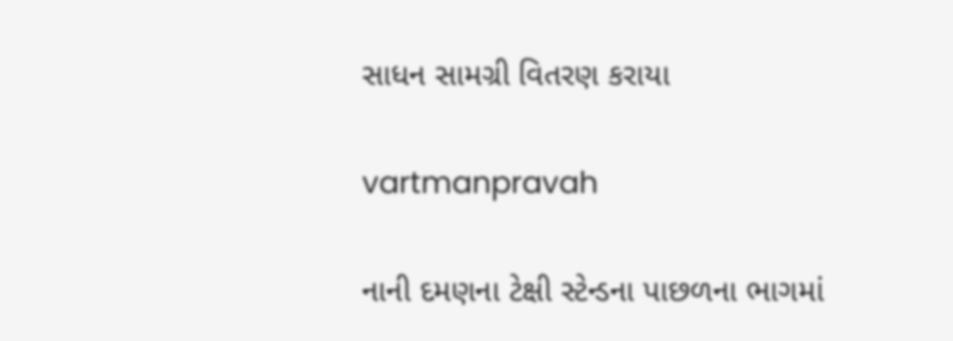સાધન સામગ્રી વિતરણ કરાયા

vartmanpravah

નાની દમણના ટેક્ષી સ્‍ટેન્‍ડના પાછળના ભાગમાં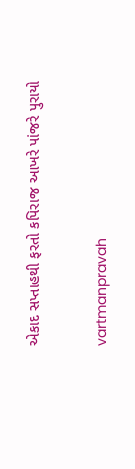એકાદ સપ્તાહથી ફરતો કપિરાજ આખરે પાંજરે પુરાયો

vartmanpravah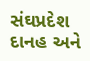સંઘપ્રદેશ દાનહ અને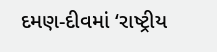દમણ-દીવમાં ‘રાષ્‍ટ્રીય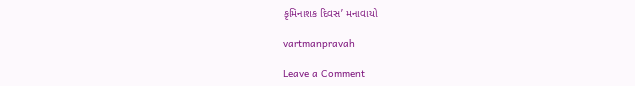કૃમિનાશક દિવસ’ મનાવાયો

vartmanpravah

Leave a Comment